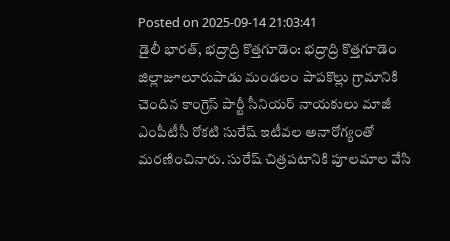Posted on 2025-09-14 21:03:41
డైలీ భారత్, భద్రాద్రి కొత్తగూడెం: భద్రాద్రి కొత్తగూడెం జిల్లాజూలూరుపాడు మండలం పాపకొల్లు గ్రామానికి చెందిన కాంగ్రెస్ పార్టీ సీనియర్ నాయకులు మాజీ ఎంపీటీసీ రోకటి సురేష్ ఇటీవల అనారోగ్యంతో మరణించినారు. సురేష్ చిత్రపటానికి పూలమాల వేసి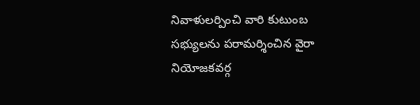నివాళులర్పించి వారి కుటుంబ సభ్యులను పరామర్శించిన వైరా నియోజకవర్గ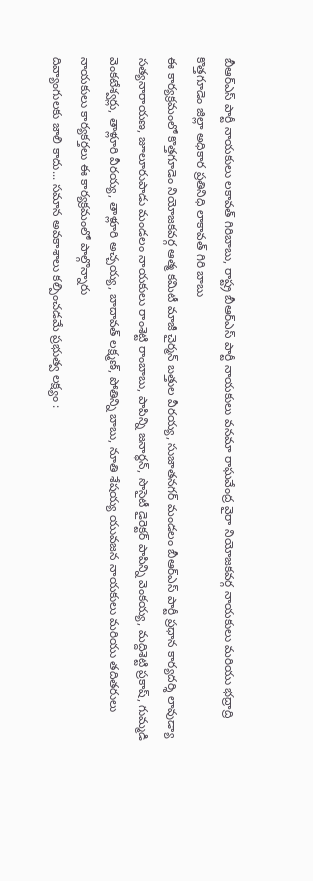బీఆర్ఎస్ పార్టీ నాయకులు లకావత్ గిరిబాబు, రాష్ట్ర బీఆర్ఎస్ పార్టీ నాయకులు వనమా రాఘవేంద్ర వైరా నియోజకవర్గ నాయకులు మరియు భద్రాద్రి కొత్తగూడెం జిల్లా అధికార ప్రతినిధి లాకావత్ గిరి బాబు
ఈ కార్యక్రమంలో కొత్తగూడెం నియోజకవర్గ ఆత్మ కమిటీ మాజీ చైర్మన్ బత్తుల వీరయ్య, సుజాతనగర్ మండలం బీఆర్ఎస్ పార్టీ ప్రధాన కార్యదర్శి లావుడ్యా సత్యనారాయణ, జూలూరుపాడు మండలం నాయకులు రాంశెట్టి రాంబాబు, పాపిన్ని జనార్ధన్, సొసైటీ డైరెక్టర్ పాపిన్ని వెంకయ్య, మద్దిశెట్టి ప్రకాష్, గుమ్మడి వెంకటేశ్వర్లు, తాళ్లూరి వీరయ్య, తాళ్లూరి అచ్చయ్య, బాదావత్ లక్ష్మణ్, పోతిన్ని బాబు, నూతి శేషయ్య యువజన నాయకులు మరియు తదితరులు నాయకులు కార్యకర్తలు ఈ కార్యక్రమంలో పాల్గొన్నారు
దివ్యాంగులకు జాలి కాదు... సమాన అవకాశాలు కల్పించడమే ప్రభుత్వ లక్ష్యం :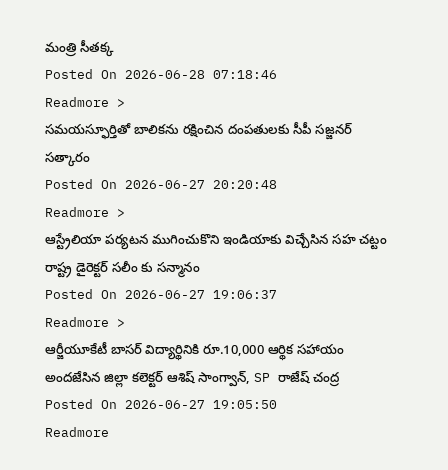మంత్రి సీతక్క
Posted On 2026-06-28 07:18:46
Readmore >
సమయస్ఫూర్తితో బాలికను రక్షించిన దంపతులకు సీపీ సజ్జనర్ సత్కారం
Posted On 2026-06-27 20:20:48
Readmore >
ఆస్ట్రేలియా పర్యటన ముగించుకొని ఇండియాకు విచ్చేసిన సహ చట్టం రాష్ట్ర డైరెక్టర్ సలీం కు సన్మానం
Posted On 2026-06-27 19:06:37
Readmore >
ఆర్జీయూకేటీ బాసర్ విద్యార్థినికి రూ.10,000 ఆర్థిక సహాయం అందజేసిన జిల్లా కలెక్టర్ ఆశిష్ సాంగ్వాన్, SP రాజేష్ చంద్ర
Posted On 2026-06-27 19:05:50
Readmore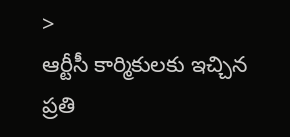>
ఆర్టీసీ కార్మికులకు ఇచ్చిన ప్రతి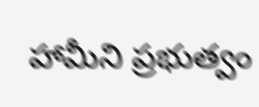హామీని ప్రభుత్వం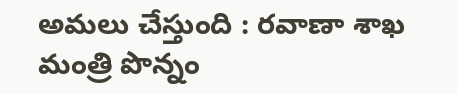అమలు చేస్తుంది : రవాణా శాఖ మంత్రి పొన్నం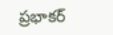ప్రభాకర్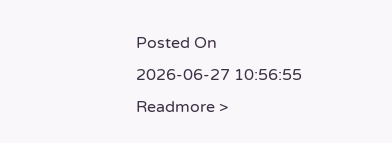Posted On 2026-06-27 10:56:55
Readmore >